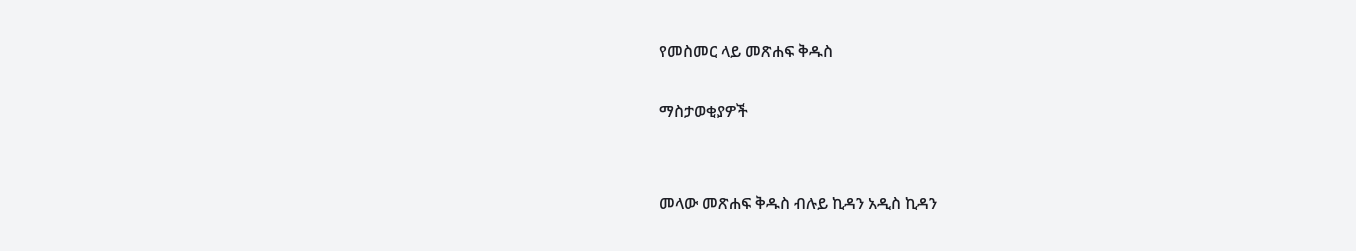የመስመር ላይ መጽሐፍ ቅዱስ

ማስታወቂያዎች


መላው መጽሐፍ ቅዱስ ብሉይ ኪዳን አዲስ ኪዳን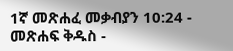1ኛ መጽሐፈ መቃብያን 10:24 - መጽሐፍ ቅዱስ -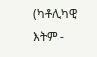(ካቶሊካዊ እትም -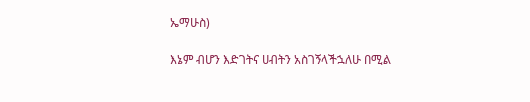ኤማሁስ)

እኔም ብሆን እድገትና ሀብትን አስገኝላችኋለሁ በሚል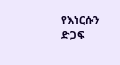የእነርሱን ድጋፍ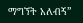ማግኘት አለብኝ”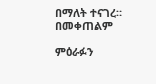በማለት ተናገረ። በመቀጠልም

ምዕራፉን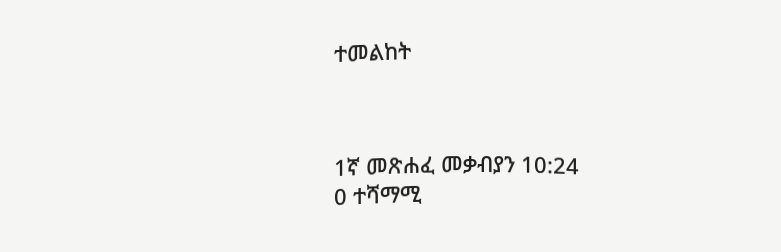ተመልከት



1ኛ መጽሐፈ መቃብያን 10:24
0 ተሻማሚ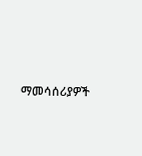ማመሳሰሪያዎች